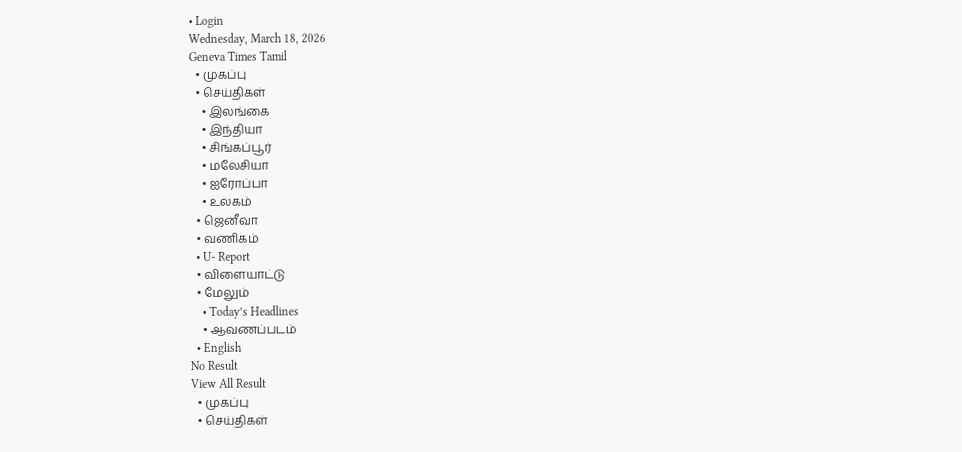• Login
Wednesday, March 18, 2026
Geneva Times Tamil
  • முகப்பு
  • செய்திகள்
    • இலங்கை
    • இந்தியா
    • சிங்கப்பூர்
    • மலேசியா
    • ஐரோப்பா
    • உலகம்
  • ஜெனீவா
  • வணிகம்
  • U- Report
  • விளையாட்டு
  • மேலும்
    • Today’s Headlines
    • ஆவணப்படம்
  • English
No Result
View All Result
  • முகப்பு
  • செய்திகள்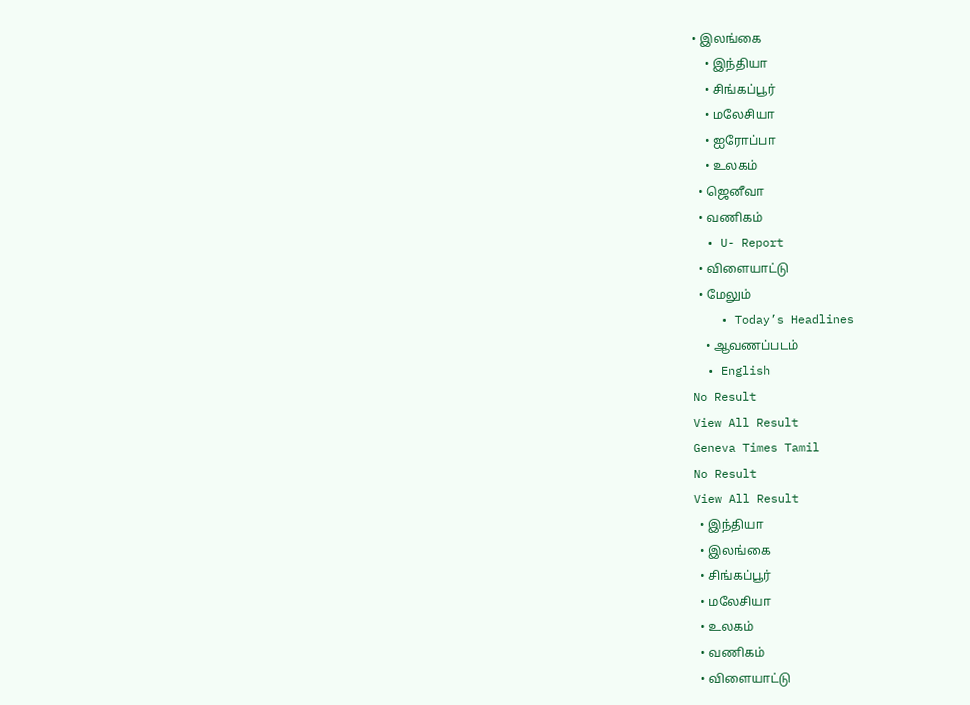• இலங்கை
    • இந்தியா
    • சிங்கப்பூர்
    • மலேசியா
    • ஐரோப்பா
    • உலகம்
  • ஜெனீவா
  • வணிகம்
  • U- Report
  • விளையாட்டு
  • மேலும்
    • Today’s Headlines
    • ஆவணப்படம்
  • English
No Result
View All Result
Geneva Times Tamil
No Result
View All Result
  • இந்தியா
  • இலங்கை
  • சிங்கப்பூர்
  • மலேசியா
  • உலகம்
  • வணிகம்
  • விளையாட்டு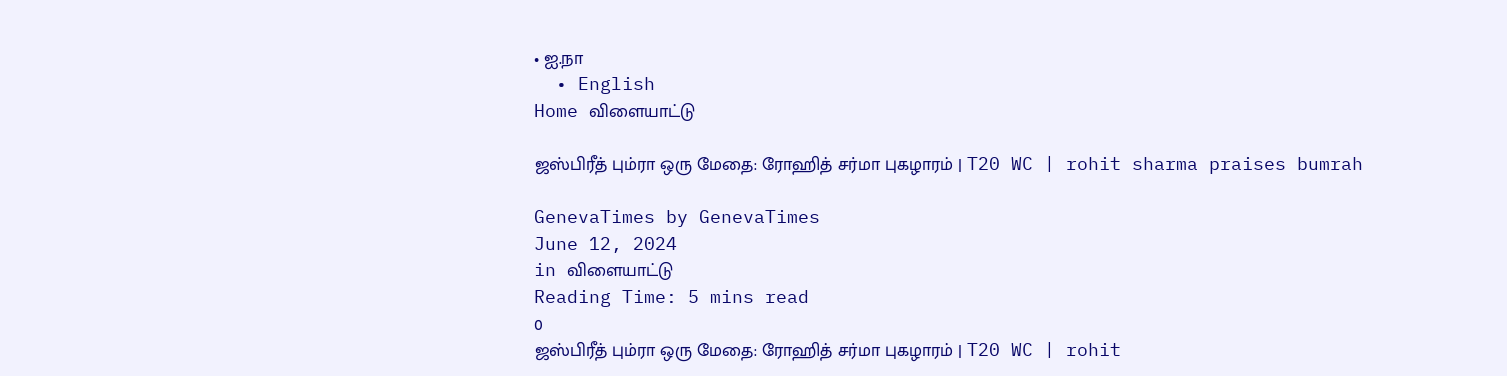• ஐ.நா
  • English
Home விளையாட்டு

ஜஸ்பிரீத் பும்ரா ஒரு மேதை: ரோஹித் சர்மா புகழாரம் | T20 WC | rohit sharma praises bumrah

GenevaTimes by GenevaTimes
June 12, 2024
in விளையாட்டு
Reading Time: 5 mins read
0
ஜஸ்பிரீத் பும்ரா ஒரு மேதை: ரோஹித் சர்மா புகழாரம் | T20 WC | rohit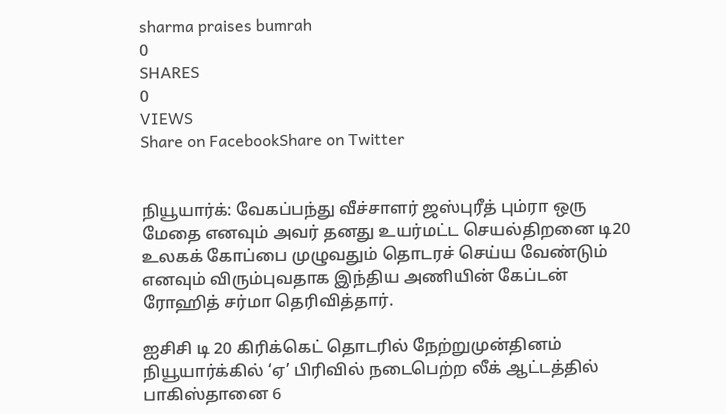sharma praises bumrah
0
SHARES
0
VIEWS
Share on FacebookShare on Twitter


நியூயார்க்: வேகப்பந்து வீச்சாளர் ஜஸ்புரீத் பும்ரா ஒரு மேதை எனவும் அவர் தனது உயர்மட்ட செயல்திறனை டி20 உலகக் கோப்பை முழுவதும் தொடரச் செய்ய வேண்டும் எனவும் விரும்புவதாக இந்திய அணியின் கேப்டன் ரோஹித் சர்மா தெரிவித்தார்.

ஐசிசி டி 20 கிரிக்கெட் தொடரில் நேற்றுமுன்தினம் நியூயார்க்கில் ‘ஏ’ பிரிவில் நடைபெற்ற லீக் ஆட்டத்தில் பாகிஸ்தானை 6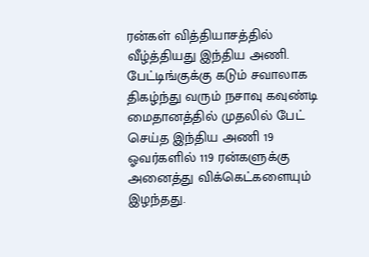ரன்கள் வித்தியாசத்தில் வீழ்த்தியது இந்திய அணி. பேட்டிங்குக்கு கடும் சவாலாக திகழ்ந்து வரும் நசாவு கவுண்டி மைதானத்தில் முதலில் பேட் செய்த இந்திய அணி 19 ஓவர்களில் 119 ரன்களுக்கு அனைத்து விக்கெட்களையும் இழந்தது.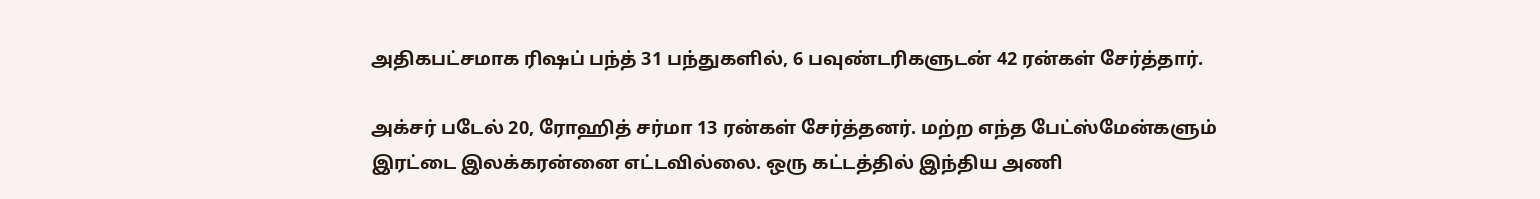அதிகபட்சமாக ரிஷப் பந்த் 31 பந்துகளில், 6 பவுண்டரிகளுடன் 42 ரன்கள் சேர்த்தார்.

அக்சர் படேல் 20, ரோஹித் சர்மா 13 ரன்கள் சேர்த்தனர். மற்ற எந்த பேட்ஸ்மேன்களும் இரட்டை இலக்கரன்னை எட்டவில்லை. ஒரு கட்டத்தில் இந்திய அணி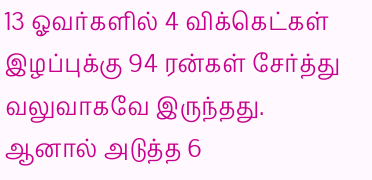13 ஓவர்களில் 4 விக்கெட்கள் இழப்புக்கு 94 ரன்கள் சேர்த்து வலுவாகவே இருந்தது. ஆனால் அடுத்த 6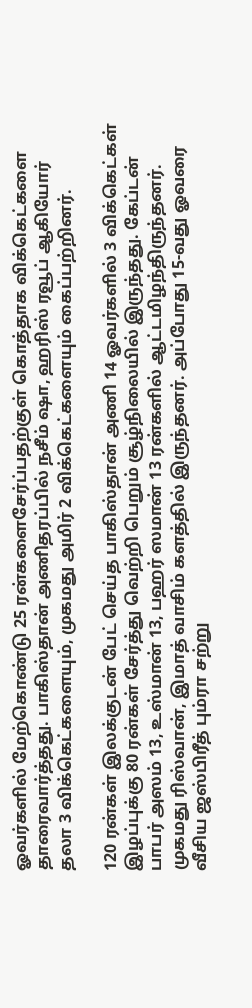ஓவர்களில் மேற்கொண்டு 25 ரன்களைசேர்ப்பதற்குள் கொத்தாக விக்கெட்களை தாரைவார்த்தது. பாகிஸ்தான் அணிதரப்பில் நசீம் ஷா, ஹரிஸ் ரவூப் ஆகியோர் தலா 3 விக்கெட்களையும், முகமது அமிர் 2 விக்கெட்களையும் கைப்பற்றினர்.

120 ரன்கள் இலக்குடன் பேட் செய்த பாகிஸ்தான் அணி 14 ஓவர்களில் 3 விக்கெட்கள் இழப்புக்கு 80 ரன்கள் சேர்த்து வெற்றி பெறும் சூழ்நிலையில் இருந்தது. கேப்டன் பாபர் அஸம் 13, உஸ்மான் 13, பஹர் ஸமான் 13 ரன்களில் ஆட்டமிழந்திருந்தனர். முகமது ரிஸ்வான், இமாத் வாசிம் களத்தில் இருந்தனர். அப்போது 15-வது ஓவரை வீசிய ஜஸ்பிரீத் பும்ரா சற்று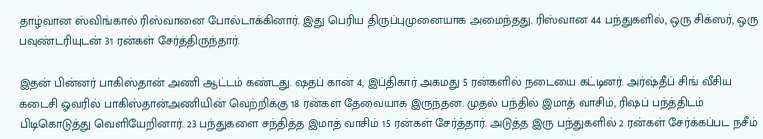தாழ்வான ஸ்விங்கால் ரிஸ்வானை போல்டாக்கினார். இது பெரிய திருப்புமுனையாக அமைந்தது. ரிஸ்வான 44 பந்துகளில், ஒரு சிக்ஸர், ஒரு பவுண்டரியுடன் 31 ரன்கள் சேர்த்திருந்தார்.

இதன் பின்னர் பாகிஸ்தான் அணி ஆட்டம் கண்டது. ஷதப் கான் 4, இப்திகார் அகமது 5 ரன்களில் நடையை கட்டினர். அர்ஷ்தீப் சிங் வீசிய கடைசி ஓவரில் பாகிஸ்தான்அணியின் வெற்றிக்கு 18 ரன்கள் தேவையாக இருந்தன. முதல் பந்தில் இமாத் வாசிம், ரிஷப் பந்த்திடம் பிடிகொடுத்து வெளியேறினார். 23 பந்துகளை சந்தித்த இமாத் வாசிம் 15 ரன்கள் சேர்த்தார். அடுத்த இரு பந்துகளில் 2 ரன்கள் சேர்க்கப்பட நசீம்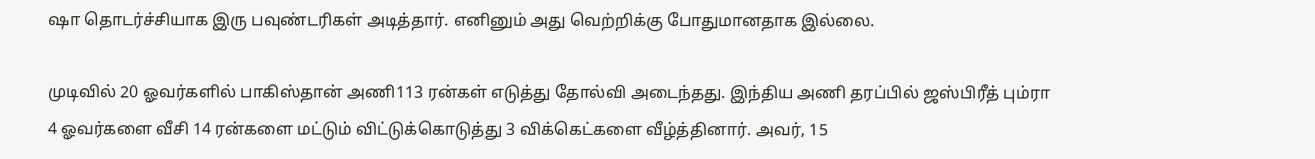ஷா தொடர்ச்சியாக இரு பவுண்டரிகள் அடித்தார். எனினும் அது வெற்றிக்கு போதுமானதாக இல்லை.

முடிவில் 20 ஓவர்களில் பாகிஸ்தான் அணி113 ரன்கள் எடுத்து தோல்வி அடைந்தது. இந்திய அணி தரப்பில் ஜஸ்பிரீத் பும்ரா 4 ஓவர்களை வீசி 14 ரன்களை மட்டும் விட்டுக்கொடுத்து 3 விக்கெட்களை வீழ்த்தினார். அவர், 15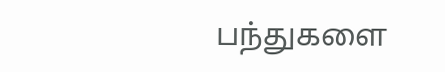பந்துகளை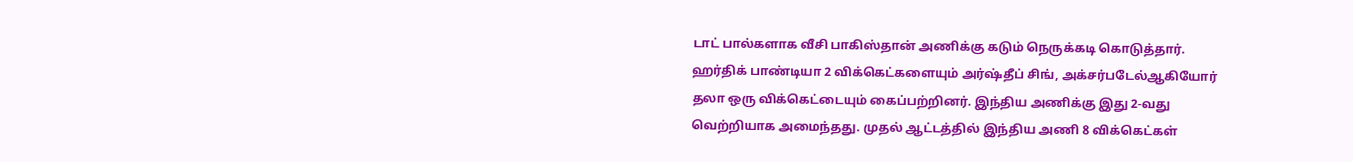டாட் பால்களாக வீசி பாகிஸ்தான் அணிக்கு கடும் நெருக்கடி கொடுத்தார். ஹர்திக் பாண்டியா 2 விக்கெட்களையும் அர்ஷ்தீப் சிங், அக்சர்படேல்ஆகியோர் தலா ஒரு விக்கெட்டையும் கைப்பற்றினர். இந்திய அணிக்கு இது 2-வது வெற்றியாக அமைந்தது. முதல் ஆட்டத்தில் இந்திய அணி 8 விக்கெட்கள்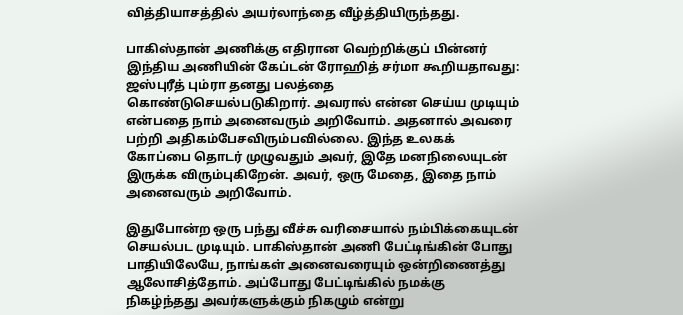வித்தியாசத்தில் அயர்லாந்தை வீழ்த்தியிருந்தது.

பாகிஸ்தான் அணிக்கு எதிரான வெற்றிக்குப் பின்னர் இந்திய அணியின் கேப்டன் ரோஹித் சர்மா கூறியதாவது: ஜஸ்புரீத் பும்ரா தனது பலத்தை கொண்டுசெயல்படுகிறார். அவரால் என்ன செய்ய முடியும் என்பதை நாம் அனைவரும் அறிவோம். அதனால் அவரை பற்றி அதிகம்பேசவிரும்பவில்லை. இந்த உலகக் கோப்பை தொடர் முழுவதும் அவர், இதே மனநிலையுடன் இருக்க விரும்புகிறேன். அவர், ஒரு மேதை, இதை நாம் அனைவரும் அறிவோம்.

இதுபோன்ற ஒரு பந்து வீச்சு வரிசையால் நம்பிக்கையுடன் செயல்பட முடியும். பாகிஸ்தான் அணி பேட்டிங்கின் போது பாதியிலேயே, நாங்கள் அனைவரையும் ஒன்றிணைத்து ஆலோசித்தோம். அப்போது பேட்டிங்கில் நமக்கு நிகழ்ந்தது அவர்களுக்கும் நிகழும் என்று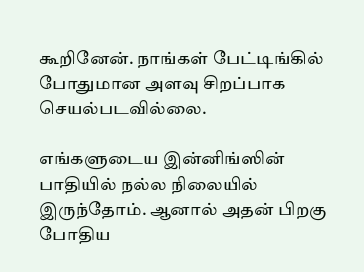கூறினேன். நாங்கள் பேட்டிங்கில் போதுமான அளவு சிறப்பாக செயல்படவில்லை.

எங்களுடைய இன்னிங்ஸின் பாதியில் நல்ல நிலையில் இருந்தோம். ஆனால் அதன் பிறகு போதிய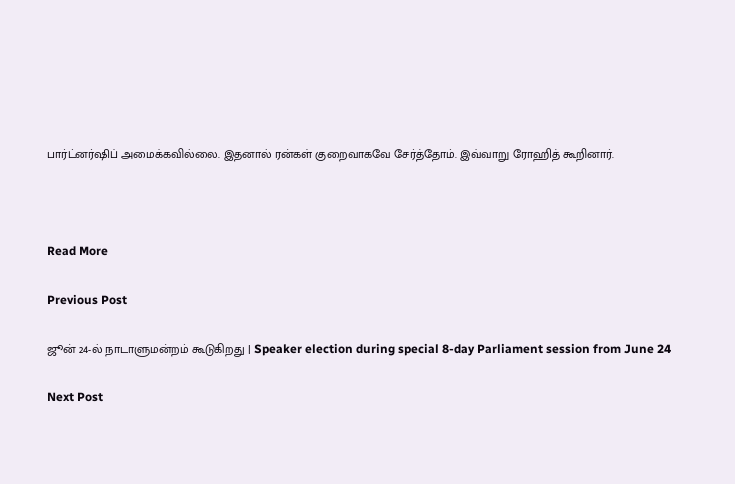பார்ட்னர்ஷிப் அமைக்கவில்லை. இதனால் ரன்கள் குறைவாகவே சேர்த்தோம். இவ்வாறு ரோஹித் கூறினார்.



Read More

Previous Post

ஜூன் 24-ல் நாடாளுமன்றம் கூடுகிறது | Speaker election during special 8-day Parliament session from June 24

Next Post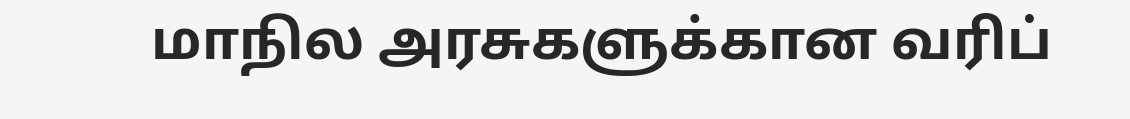மாநில அரசுகளுக்கான வரிப்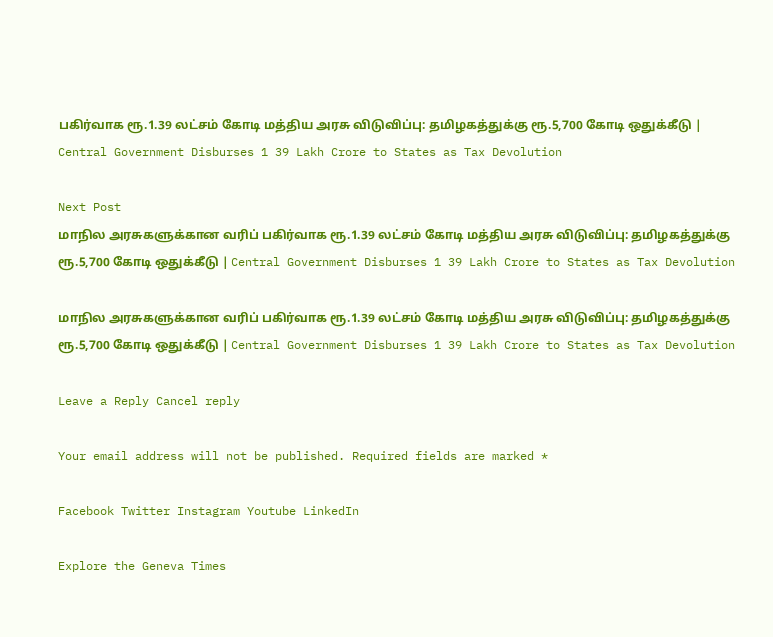பகிர்வாக ரூ.1.39 லட்சம் கோடி மத்திய அரசு விடுவிப்பு: தமிழகத்துக்கு ரூ.5,700 கோடி ஒதுக்கீடு | Central Government Disburses 1 39 Lakh Crore to States as Tax Devolution

Next Post
மாநில அரசுகளுக்கான வரிப் பகிர்வாக ரூ.1.39 லட்சம் கோடி மத்திய அரசு விடுவிப்பு: தமிழகத்துக்கு ரூ.5,700 கோடி ஒதுக்கீடு | Central Government Disburses 1 39 Lakh Crore to States as Tax Devolution

மாநில அரசுகளுக்கான வரிப் பகிர்வாக ரூ.1.39 லட்சம் கோடி மத்திய அரசு விடுவிப்பு: தமிழகத்துக்கு ரூ.5,700 கோடி ஒதுக்கீடு | Central Government Disburses 1 39 Lakh Crore to States as Tax Devolution

Leave a Reply Cancel reply

Your email address will not be published. Required fields are marked *

Facebook Twitter Instagram Youtube LinkedIn

Explore the Geneva Times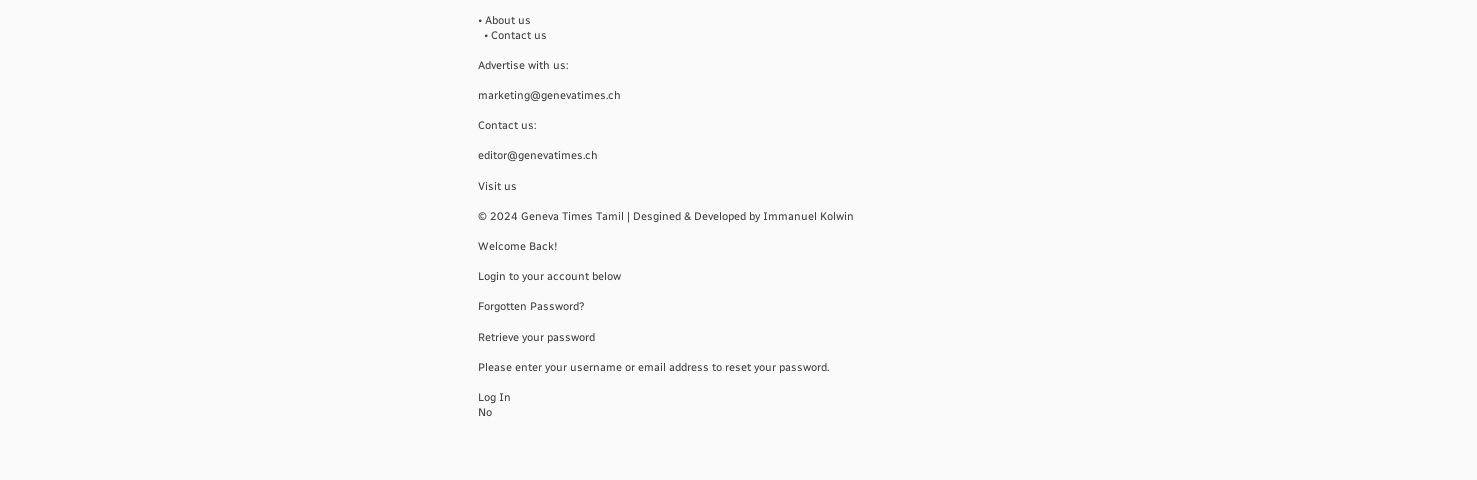• About us
  • Contact us

Advertise with us:

marketing@genevatimes.ch

Contact us:

editor@genevatimes.ch

Visit us

© 2024 Geneva Times Tamil | Desgined & Developed by Immanuel Kolwin

Welcome Back!

Login to your account below

Forgotten Password?

Retrieve your password

Please enter your username or email address to reset your password.

Log In
No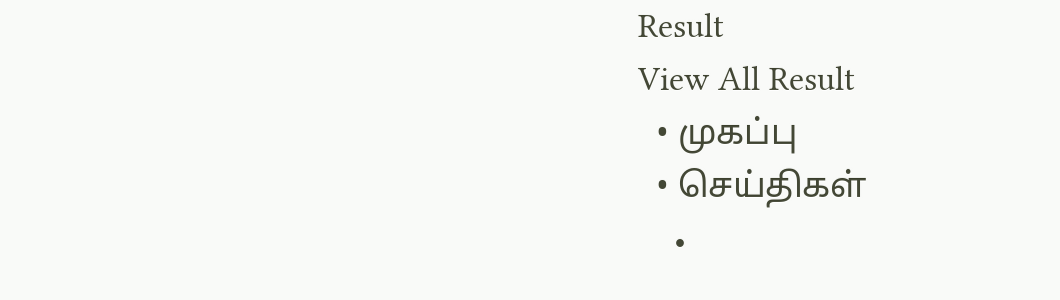Result
View All Result
  • முகப்பு
  • செய்திகள்
    •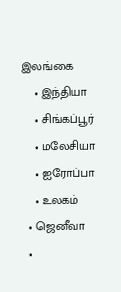இலங்கை
    • இந்தியா
    • சிங்கப்பூர்
    • மலேசியா
    • ஐரோப்பா
    • உலகம்
  • ஜெனீவா
  •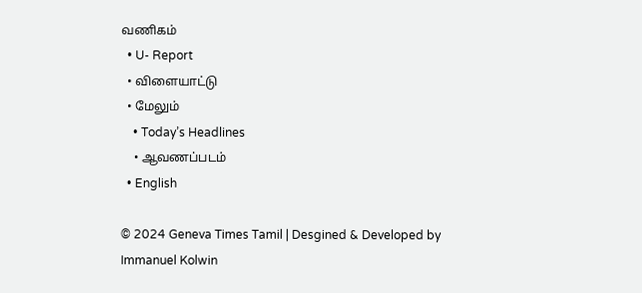வணிகம்
  • U- Report
  • விளையாட்டு
  • மேலும்
    • Today’s Headlines
    • ஆவணப்படம்
  • English

© 2024 Geneva Times Tamil | Desgined & Developed by Immanuel Kolwin